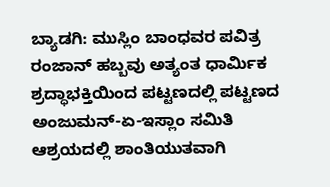ಬ್ಯಾಡಗಿ: ಮುಸ್ಲಿಂ ಬಾಂಧವರ ಪವಿತ್ರ ರಂಜಾನ್ ಹಬ್ಬವು ಅತ್ಯಂತ ಧಾರ್ಮಿಕ ಶ್ರದ್ಧಾಭಕ್ತಿಯಿಂದ ಪಟ್ಟಣದಲ್ಲಿ ಪಟ್ಟಣದ ಅಂಜುಮನ್-ಏ-ಇಸ್ಲಾಂ ಸಮಿತಿ ಆಶ್ರಯದಲ್ಲಿ ಶಾಂತಿಯುತವಾಗಿ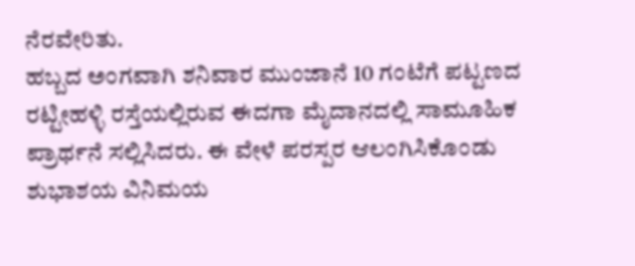ನೆರವೇರಿತು.
ಹಬ್ಬದ ಅಂಗವಾಗಿ ಶನಿವಾರ ಮುಂಜಾನೆ 10 ಗಂಟೆಗೆ ಪಟ್ಟಣದ ರಟ್ಟೀಹಳ್ಳಿ ರಸ್ತೆಯಲ್ಲಿರುವ ಈದಗಾ ಮೈದಾನದಲ್ಲಿ ಸಾಮೂಹಿಕ ಪ್ರಾರ್ಥನೆ ಸಲ್ಲಿಸಿದರು. ಈ ವೇಳೆ ಪರಸ್ಪರ ಆಲಂಗಿಸಿಕೊಂಡು ಶುಭಾಶಯ ವಿನಿಮಯ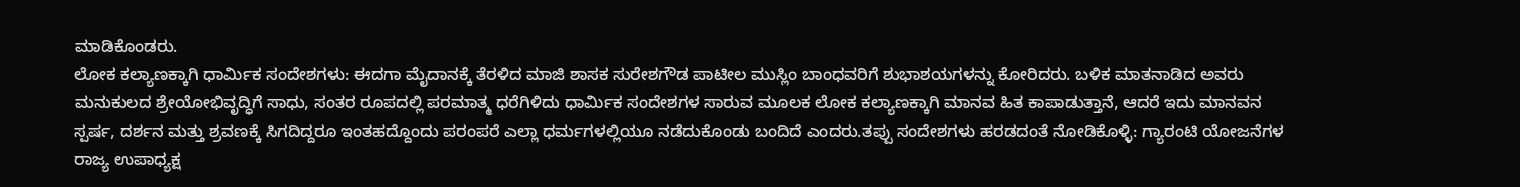ಮಾಡಿಕೊಂಡರು.
ಲೋಕ ಕಲ್ಯಾಣಕ್ಕಾಗಿ ಧಾರ್ಮಿಕ ಸಂದೇಶಗಳು: ಈದಗಾ ಮೈದಾನಕ್ಕೆ ತೆರಳಿದ ಮಾಜಿ ಶಾಸಕ ಸುರೇಶಗೌಡ ಪಾಟೀಲ ಮುಸ್ಲಿಂ ಬಾಂಧವರಿಗೆ ಶುಭಾಶಯಗಳನ್ನು ಕೋರಿದರು. ಬಳಿಕ ಮಾತನಾಡಿದ ಅವರು ಮನುಕುಲದ ಶ್ರೇಯೋಭಿವೃದ್ಧಿಗೆ ಸಾಧು, ಸಂತರ ರೂಪದಲ್ಲಿ ಪರಮಾತ್ಮ ಧರೆಗಿಳಿದು ಧಾರ್ಮಿಕ ಸಂದೇಶಗಳ ಸಾರುವ ಮೂಲಕ ಲೋಕ ಕಲ್ಯಾಣಕ್ಕಾಗಿ ಮಾನವ ಹಿತ ಕಾಪಾಡುತ್ತಾನೆ, ಆದರೆ ಇದು ಮಾನವನ ಸ್ಪರ್ಷ, ದರ್ಶನ ಮತ್ತು ಶ್ರವಣಕ್ಕೆ ಸಿಗದಿದ್ದರೂ ಇಂತಹದ್ದೊಂದು ಪರಂಪರೆ ಎಲ್ಲಾ ಧರ್ಮಗಳಲ್ಲಿಯೂ ನಡೆದುಕೊಂಡು ಬಂದಿದೆ ಎಂದರು.ತಪ್ಪು ಸಂದೇಶಗಳು ಹರಡದಂತೆ ನೋಡಿಕೊಳ್ಳಿ: ಗ್ಯಾರಂಟಿ ಯೋಜನೆಗಳ ರಾಜ್ಯ ಉಪಾಧ್ಯಕ್ಷ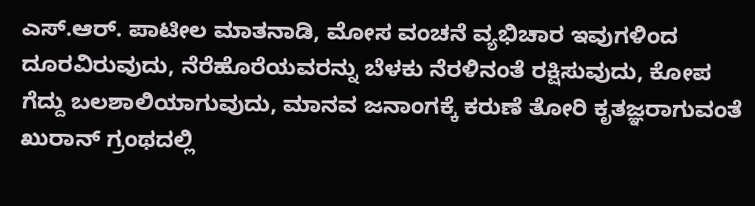ಎಸ್.ಆರ್. ಪಾಟೀಲ ಮಾತನಾಡಿ, ಮೋಸ ವಂಚನೆ ವ್ಯಭಿಚಾರ ಇವುಗಳಿಂದ ದೂರವಿರುವುದು, ನೆರೆಹೊರೆಯವರನ್ನು ಬೆಳಕು ನೆರಳಿನಂತೆ ರಕ್ಷಿಸುವುದು, ಕೋಪ ಗೆದ್ದು ಬಲಶಾಲಿಯಾಗುವುದು, ಮಾನವ ಜನಾಂಗಕ್ಕೆ ಕರುಣೆ ತೋರಿ ಕೃತಜ್ಞರಾಗುವಂತೆ ಖುರಾನ್ ಗ್ರಂಥದಲ್ಲಿ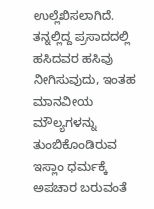ಉಲ್ಲೆಖಿಸಲಾಗಿದೆ. ತನ್ನಲ್ಲಿದ್ದ ಪ್ರಸಾದದಲ್ಲಿ ಹಸಿದವರ ಹಸಿವು ನೀಗಿಸುವುದು, ಇಂತಹ ಮಾನವೀಯ ಮೌಲ್ಯಗಳನ್ನು ತುಂಬಿಕೊಂಡಿರುವ ಇಸ್ಲಾಂ ಧರ್ಮಕ್ಕೆ ಅಪಚಾರ ಬರುವಂತೆ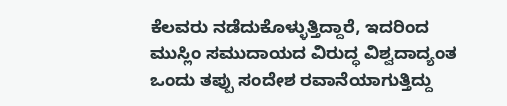ಕೆಲವರು ನಡೆದುಕೊಳ್ಳುತ್ತಿದ್ದಾರೆ, ಇದರಿಂದ ಮುಸ್ಲಿಂ ಸಮುದಾಯದ ವಿರುದ್ಧ ವಿಶ್ವದಾದ್ಯಂತ ಒಂದು ತಪ್ಪು ಸಂದೇಶ ರವಾನೆಯಾಗುತ್ತಿದ್ದು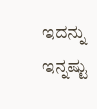ಇದನ್ನು ಇನ್ನಷ್ಟು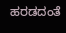ಹರಡದಂತೆ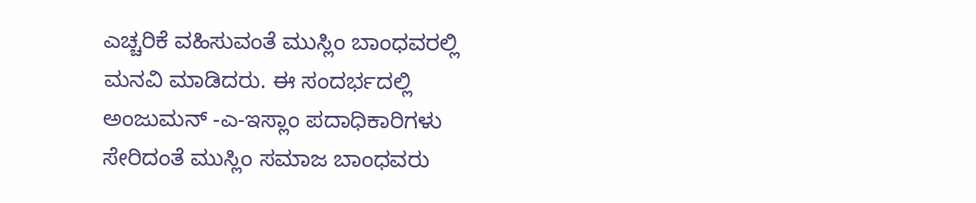ಎಚ್ಚರಿಕೆ ವಹಿಸುವಂತೆ ಮುಸ್ಲಿಂ ಬಾಂಧವರಲ್ಲಿ ಮನವಿ ಮಾಡಿದರು. ಈ ಸಂದರ್ಭದಲ್ಲಿ ಅಂಜುಮನ್ -ಎ-ಇಸ್ಲಾಂ ಪದಾಧಿಕಾರಿಗಳು ಸೇರಿದಂತೆ ಮುಸ್ಲಿಂ ಸಮಾಜ ಬಾಂಧವರು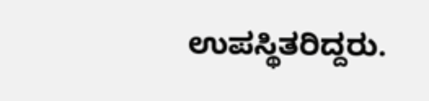ಉಪಸ್ಥಿತರಿದ್ದರು.